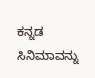ಕನ್ನಡ ಸಿನಿಮಾವನ್ನು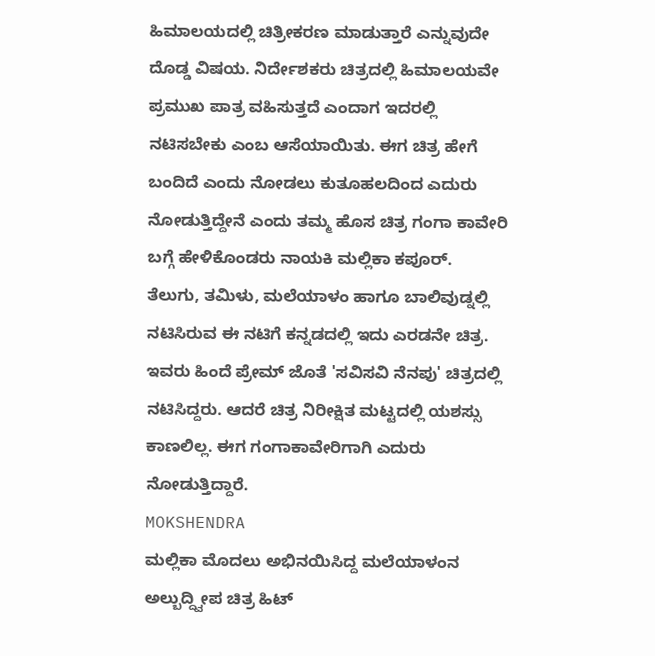ಹಿಮಾಲಯದಲ್ಲಿ ಚಿತ್ರೀಕರಣ ಮಾಡುತ್ತಾರೆ ಎನ್ನುವುದೇ ದೊಡ್ಡ ವಿಷಯ. ನಿರ್ದೇಶಕರು ಚಿತ್ರದಲ್ಲಿ ಹಿಮಾಲಯವೇ ಪ್ರಮುಖ ಪಾತ್ರ ವಹಿಸುತ್ತದೆ ಎಂದಾಗ ಇದರಲ್ಲಿ ನಟಿಸಬೇಕು ಎಂಬ ಆಸೆಯಾಯಿತು. ಈಗ ಚಿತ್ರ ಹೇಗೆ ಬಂದಿದೆ ಎಂದು ನೋಡಲು ಕುತೂಹಲದಿಂದ ಎದುರು ನೋಡುತ್ತಿದ್ದೇನೆ ಎಂದು ತಮ್ಮ ಹೊಸ ಚಿತ್ರ ಗಂಗಾ ಕಾವೇರಿ ಬಗ್ಗೆ ಹೇಳಿಕೊಂಡರು ನಾಯಕಿ ಮಲ್ಲಿಕಾ ಕಪೂರ್.
ತೆಲುಗು, ತಮಿಳು, ಮಲೆಯಾಳಂ ಹಾಗೂ ಬಾಲಿವುಡ್ನಲ್ಲಿ ನಟಿಸಿರುವ ಈ ನಟಿಗೆ ಕನ್ನಡದಲ್ಲಿ ಇದು ಎರಡನೇ ಚಿತ್ರ. ಇವರು ಹಿಂದೆ ಪ್ರೇಮ್ ಜೊತೆ 'ಸವಿಸವಿ ನೆನಪು' ಚಿತ್ರದಲ್ಲಿ ನಟಿಸಿದ್ದರು. ಆದರೆ ಚಿತ್ರ ನಿರೀಕ್ಷಿತ ಮಟ್ಟದಲ್ಲಿ ಯಶಸ್ಸು ಕಾಣಲಿಲ್ಲ. ಈಗ ಗಂಗಾಕಾವೇರಿಗಾಗಿ ಎದುರು ನೋಡುತ್ತಿದ್ದಾರೆ.
MOKSHENDRA
ಮಲ್ಲಿಕಾ ಮೊದಲು ಅಭಿನಯಿಸಿದ್ದ ಮಲೆಯಾಳಂನ ಅಲ್ಬುದ್ದ್ವೀಪ ಚಿತ್ರ ಹಿಟ್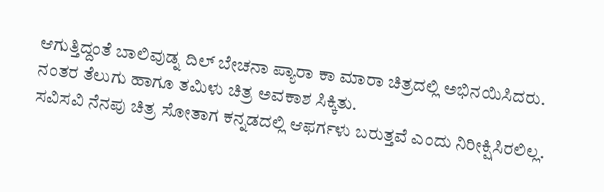ಆಗುತ್ತಿದ್ದಂತೆ ಬಾಲಿವುಡ್ನ ದಿಲ್ ಬೇಚನಾ ಪ್ಯಾರಾ ಕಾ ಮಾರಾ ಚಿತ್ರದಲ್ಲಿ ಅಭಿನಯಿಸಿದರು. ನಂತರ ತೆಲುಗು ಹಾಗೂ ತಮಿಳು ಚಿತ್ರ ಅವಕಾಶ ಸಿಕ್ಕಿತು.
ಸವಿಸವಿ ನೆನಪು ಚಿತ್ರ ಸೋತಾಗ ಕನ್ನಡದಲ್ಲಿ ಆಫರ್ಗಳು ಬರುತ್ತವೆ ಎಂದು ನಿರೀಕ್ಷಿಸಿರಲಿಲ್ಲ.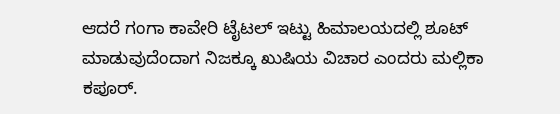ಆದರೆ ಗಂಗಾ ಕಾವೇರಿ ಟೈಟಲ್ ಇಟ್ಟು ಹಿಮಾಲಯದಲ್ಲಿ ಶೂಟ್ ಮಾಡುವುದೆಂದಾಗ ನಿಜಕ್ಕೂ ಖುಷಿಯ ವಿಚಾರ ಎಂದರು ಮಲ್ಲಿಕಾ ಕಪೂರ್.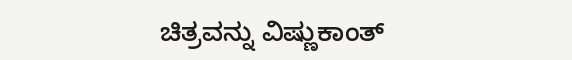ಚಿತ್ರವನ್ನು ವಿಷ್ಣುಕಾಂತ್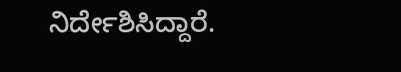ನಿರ್ದೇಶಿಸಿದ್ದಾರೆ.